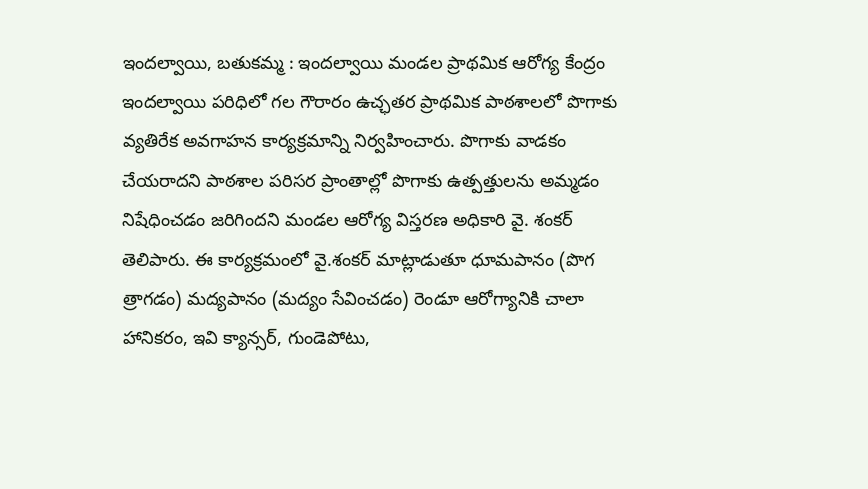ఇందల్వాయి, బతుకమ్మ : ఇందల్వాయి మండల ప్రాథమిక ఆరోగ్య కేంద్రం ఇందల్వాయి పరిధిలో గల గౌరారం ఉచ్ఛతర ప్రాథమిక పాఠశాలలో పొగాకు వ్యతిరేక అవగాహన కార్యక్రమాన్ని నిర్వహించారు. పొగాకు వాడకం చేయరాదని పాఠశాల పరిసర ప్రాంతాల్లో పొగాకు ఉత్పత్తులను అమ్మడం నిషేధించడం జరిగిందని మండల ఆరోగ్య విస్తరణ అధికారి వై. శంకర్ తెలిపారు. ఈ కార్యక్రమంలో వై.శంకర్ మాట్లాడుతూ ధూమపానం (పొగ త్రాగడం) మద్యపానం (మద్యం సేవించడం) రెండూ ఆరోగ్యానికి చాలా హానికరం, ఇవి క్యాన్సర్, గుండెపోటు,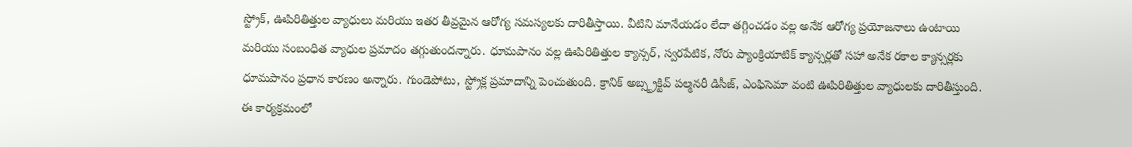స్ట్రోక్, ఊపిరితిత్తుల వ్యాధులు మరియు ఇతర తీవ్రమైన ఆరోగ్య సమస్యలకు దారితీస్తాయి. వీటిని మానేయడం లేదా తగ్గించడం వల్ల అనేక ఆరోగ్య ప్రయోజనాలు ఉంటాయి మరియు సంబంధిత వ్యాధుల ప్రమాదం తగ్గుతుందన్నారు. ధూమపానం వల్ల ఊపిరితిత్తుల క్యాన్సర్, స్వరపేటిక, నోరు ప్యాంక్రియాటిక్ క్యాన్సర్లతో సహా అనేక రకాల క్యాన్సర్లకు ధూమపానం ప్రధాన కారణం అన్నారు. గుండెపోటు, స్ట్రోక్ల ప్రమాదాన్ని పెంచుతుంది. క్రానిక్ అబ్స్ట్రక్టివ్ పల్మనరీ డిసీజ్, ఎంఫిసెమా వంటి ఊపిరితిత్తుల వ్యాధులకు దారితీస్తుంది. ఈ కార్యక్రమంలో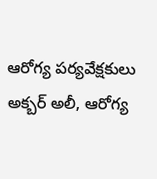ఆరోగ్య పర్యవేక్షకులు అక్బర్ అలీ, ఆరోగ్య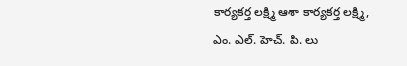కార్యకర్త లక్ష్మి ఆశా కార్యకర్త లక్ష్మి, ఎం. ఎల్. హెచ్. పి. లు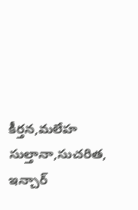కీర్తన,మలేహ సుల్తానా,సుచరిత, ఇన్చార్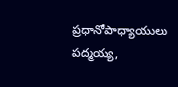ప్రధానోపాధ్యాయులు పద్మయ్య,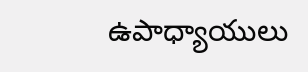ఉపాధ్యాయులు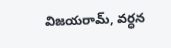విజయరామ్, వర్ధన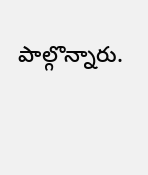పాల్గొన్నారు.